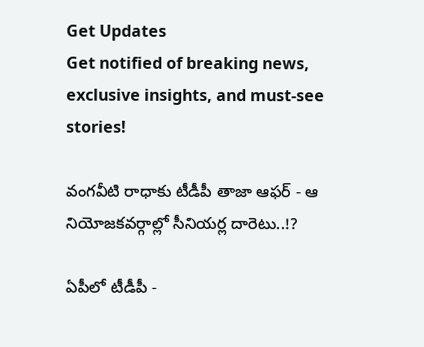Get Updates
Get notified of breaking news, exclusive insights, and must-see stories!

వంగవీటి రాధాకు టీడీపీ తాజా ఆఫర్ - ఆ నియోజకవర్గాల్లో సీనియర్ల దారెటు..!?

ఏపీలో టీడీపీ -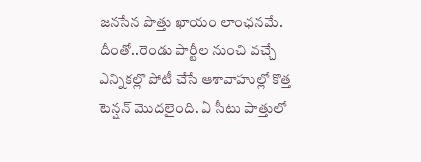జనసేన పొత్తు ఖాయం లాంఛనమే. దీంతో..రెండు పార్టీల నుంచి వచ్చే ఎన్నికల్లొ పోటీ చేసే ఆశావాహుల్లో కొత్త టెన్షన్ మొదలైంది. ఏ సీటు పాత్తులో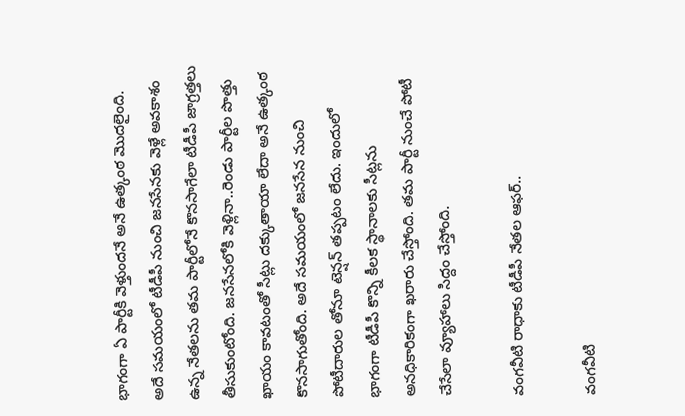భాగంగా ఏ పార్టీకి వెళ్తుందనే అనే ఉత్కంఠ మొదలైంది. అదే సమయంలో టీడీపీ నుంచి జనసేనకు వెళ్లే అవకాశం ఉన్న నేతలను తమ పార్టీలోనే కొనసాగేలా టీడీపీ జాగ్రత్తలు తీసుకుంటోంది. జనసేనలోకి వెళ్లినా..రెండు పార్టీల పొత్తు ఖాయం కావటంతో సీట్లు దక్కుతాయా లేదా అనే ఉత్కంఠ కొనసాగుతోంది. అదే సమయంలో జనసేన నుంచి పోటీదారుల తోనూ టెన్షన్ తప్పటం లేదు. ఇందులో భాగంగా టీడీపీ కొన్ని కీలక స్థానాలకు సీట్లను అనధికారికంగా ఖరారు చేస్తోంది. తమ పార్టీ నుంచే పోటీ చేసేలా వ్యూహాలు సిద్దం చేస్తోంది.

వంగవీటి రాధాకు టీడీపీ నేతల ఆఫర్..

వంగవీటి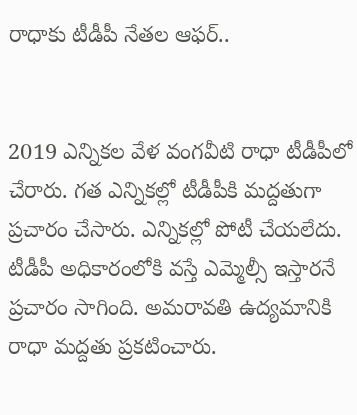రాధాకు టీడీపీ నేతల ఆఫర్..


2019 ఎన్నికల వేళ వంగవీటి రాధా టీడీపీలో చేరారు. గత ఎన్నికల్లో టీడీపీకి మద్దతుగా ప్రచారం చేసారు. ఎన్నికల్లో పోటీ చేయలేదు. టీడీపీ అధికారంలోకి వస్తే ఎమ్మెల్సీ ఇస్తారనే ప్రచారం సాగింది. అమరావతి ఉద్యమానికి రాధా మద్దతు ప్రకటించారు.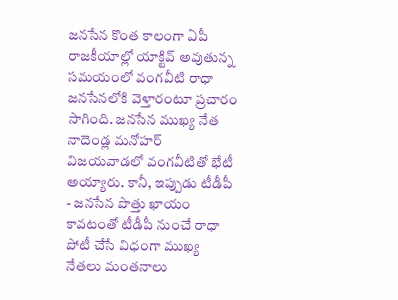జనసేన కొంత కాలంగా ఏపీ రాజకీయాల్లో యాక్టివ్ అవుతున్న సమయంలో వంగవీటి రాధా జనసేనలోకి వెళ్తారంటూ ప్రచారం సాగింది. జనసేన ముఖ్య నేత నాదెండ్ల మనోహర్ విజయవాడలో వంగవీటితో భేటీ అయ్యారు. కానీ, ఇప్పుడు టీడీపీ - జనసేన పొత్తు ఖాయం కావటంతో టీడీపీ నుంచే రాధా పోటీ చేసే విధంగా ముఖ్య నేతలు మంతనాలు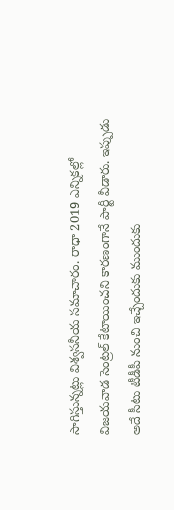సాగిస్తున్నట్లు విశ్వసనీయ సమాచారం. రాధా 2019 ఎన్నికల్లో విజయవాడ సెంట్రల్ కేటాయించని కారణంగానే పార్టీ వీడారు. ఇప్పుడు అదే సీటు టీడీపీ నుంచి ఇచ్చేందుకు ముందుకు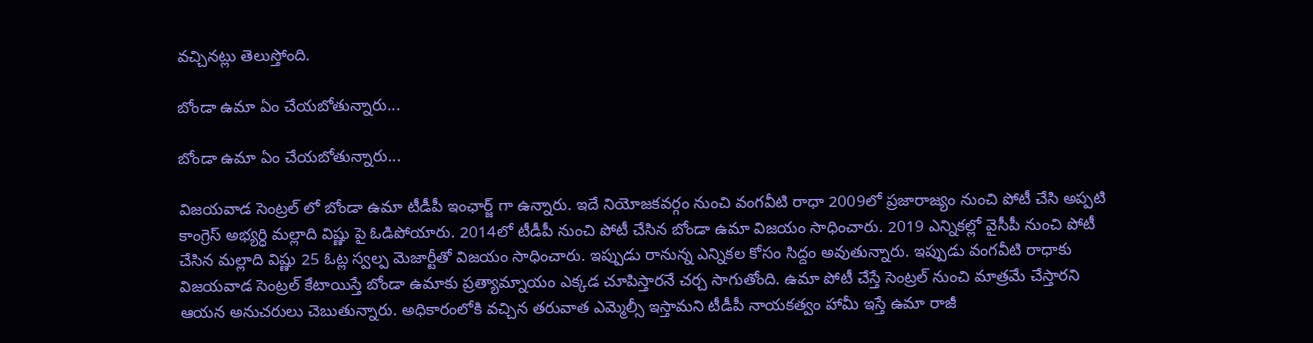వచ్చినట్లు తెలుస్తోంది.

బోండా ఉమా ఏం చేయబోతున్నారు...

బోండా ఉమా ఏం చేయబోతున్నారు...

విజయవాడ సెంట్రల్ లో బోండా ఉమా టీడీపీ ఇంఛార్జ్ గా ఉన్నారు. ఇదే నియోజకవర్గం నుంచి వంగవీటి రాధా 2009లో ప్రజారాజ్యం నుంచి పోటీ చేసి అప్పటి కాంగ్రెస్ అభ్యర్ధి మల్లాది విష్ణు పై ఓడిపోయారు. 2014లో టీడీపీ నుంచి పోటీ చేసిన బోండా ఉమా విజయం సాధించారు. 2019 ఎన్నికల్లో వైసీపీ నుంచి పోటీ చేసిన మల్లాది విష్ణు 25 ఓట్ల స్వల్ప మెజార్టీతో విజయం సాధించారు. ఇప్పుడు రానున్న ఎన్నికల కోసం సిద్దం అవుతున్నారు. ఇప్పుడు వంగవీటి రాధాకు విజయవాడ సెంట్రల్ కేటాయిస్తే బోండా ఉమాకు ప్రత్యామ్నాయం ఎక్కడ చూపిస్తారనే చర్చ సాగుతోంది. ఉమా పోటీ చేస్తే సెంట్రల్ నుంచి మాత్రమే చేస్తారని ఆయన అనుచరులు చెబుతున్నారు. అధికారంలోకి వచ్చిన తరువాత ఎమ్మెల్సీ ఇస్తామని టీడీపీ నాయకత్వం హామీ ఇస్తే ఉమా రాజీ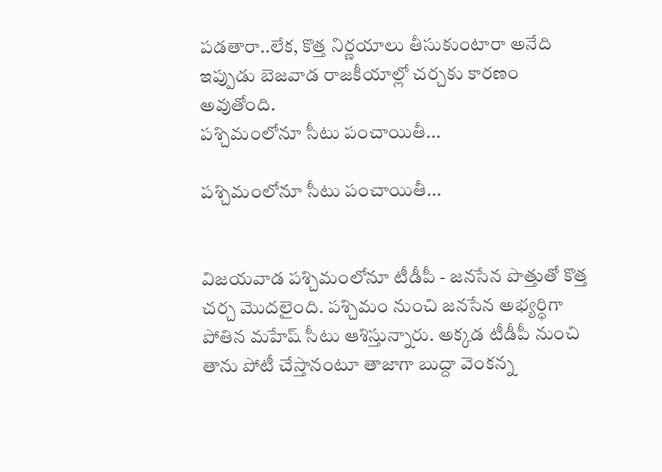పడతారా..లేక, కొత్త నిర్ణయాలు తీసుకుంటారా అనేది ఇప్పుడు బెజవాడ రాజకీయాల్లో చర్చకు కారణం అవుతోంది.
పశ్చిమంలోనూ సీటు పంచాయితీ...

పశ్చిమంలోనూ సీటు పంచాయితీ...


విజయవాడ పశ్చిమంలోనూ టీడీపీ - జనసేన పొత్తుతో కొత్త చర్చ మొదలైంది. పశ్చిమం నుంచి జనసేన అభ్యర్ధిగా పోతిన మహేష్ సీటు ఆశిస్తున్నారు. అక్కడ టీడీపీ నుంచి తాను పోటీ చేస్తానంటూ తాజాగా బుద్దా వెంకన్న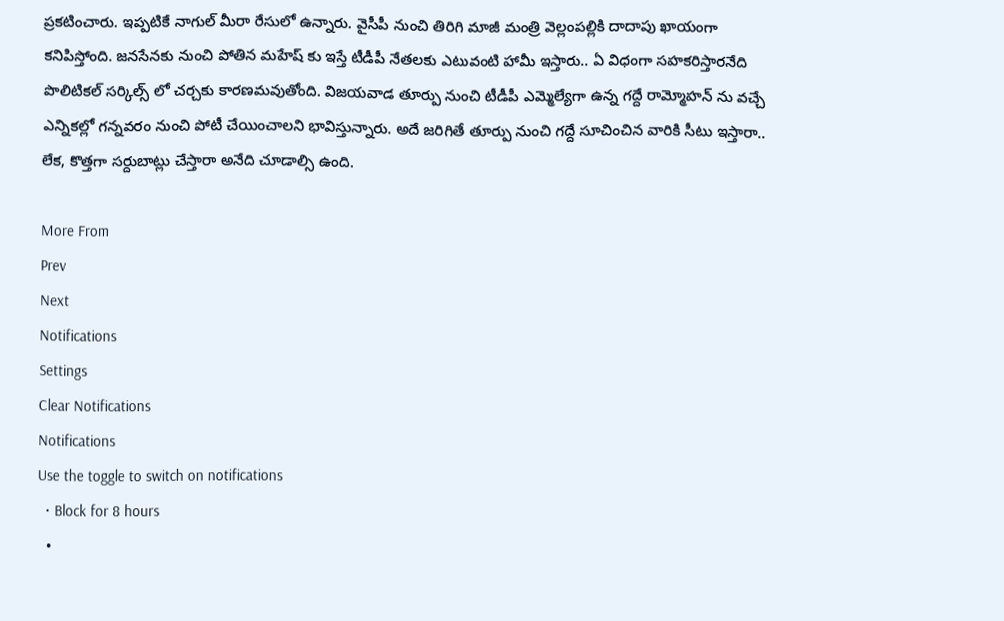ప్రకటించారు. ఇప్పటికే నాగుల్ మీరా రేసులో ఉన్నారు. వైసీపీ నుంచి తిరిగి మాజీ మంత్రి వెల్లంపల్లికి దాదాపు ఖాయంగా కనిపిస్తోంది. జనసేనకు నుంచి పోతిన మహేష్ కు ఇస్తే టీడీపీ నేతలకు ఎటువంటి హామీ ఇస్తారు.. ఏ విధంగా సహకరిస్తారనేది పొలిటికల్ సర్కిల్స్ లో చర్చకు కారణమవుతోంది. విజయవాడ తూర్పు నుంచి టీడీపీ ఎమ్మెల్యేగా ఉన్న గద్దే రామ్మోహన్ ను వచ్చే ఎన్నికల్లో గన్నవరం నుంచి పోటీ చేయించాలని భావిస్తున్నారు. అదే జరిగితే తూర్పు నుంచి గద్దే సూచించిన వారికి సీటు ఇస్తారా.. లేక, కొత్తగా సర్దుబాట్లు చేస్తారా అనేది చూడాల్సి ఉంది.

More From
Prev
Next
Notifications
Settings
Clear Notifications
Notifications
Use the toggle to switch on notifications
  • Block for 8 hours
  •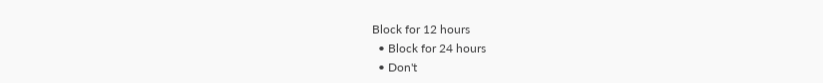Block for 12 hours
  • Block for 24 hours
  • Don't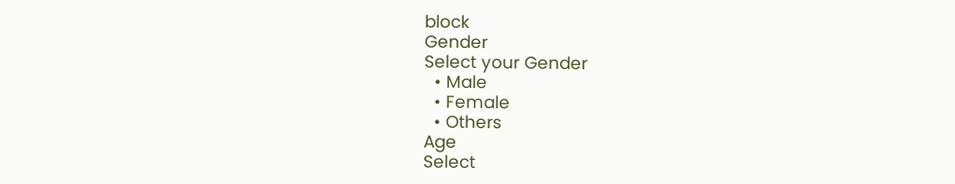block
Gender
Select your Gender
  • Male
  • Female
  • Others
Age
Select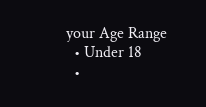your Age Range
  • Under 18
  •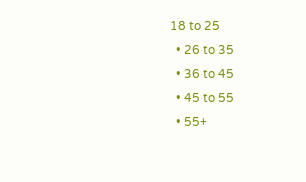18 to 25
  • 26 to 35
  • 36 to 45
  • 45 to 55
  • 55+